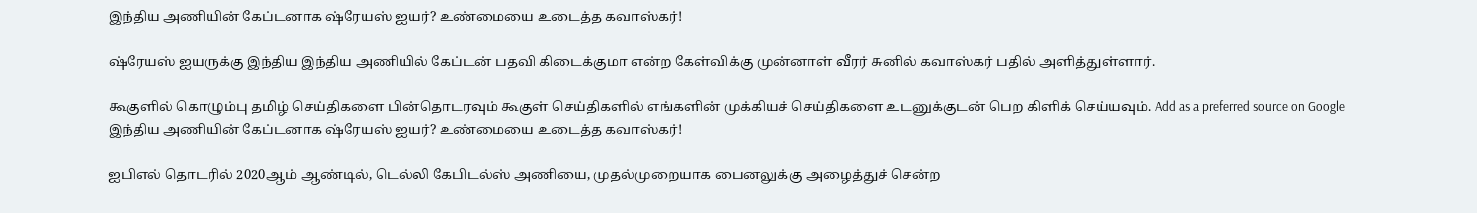இந்திய அணியின் கேப்டனாக ஷ்ரேயஸ் ஐயர்? உண்மையை உடைத்த கவாஸ்கர்!

ஷ்ரேயஸ் ஐயருக்கு இந்திய இந்திய அணியில் கேப்டன் பதவி கிடைக்குமா என்ற கேள்விக்கு முன்னாள் வீரர் சுனில் கவாஸ்கர் பதில் அளித்துள்ளார்.

கூகுளில் கொழும்பு தமிழ் செய்திகளை பின்தொடரவும் கூகுள் செய்திகளில் எங்களின் முக்கியச் செய்திகளை உடனுக்குடன் பெற கிளிக் செய்யவும். Add as a preferred source on Google
இந்திய அணியின் கேப்டனாக ஷ்ரேயஸ் ஐயர்? உண்மையை உடைத்த கவாஸ்கர்!

ஐபிஎல் தொடரில் 2020ஆம் ஆண்டில், டெல்லி கேபிடல்ஸ் அணியை, முதல்முறையாக பைனலுக்கு அழைத்துச் சென்ற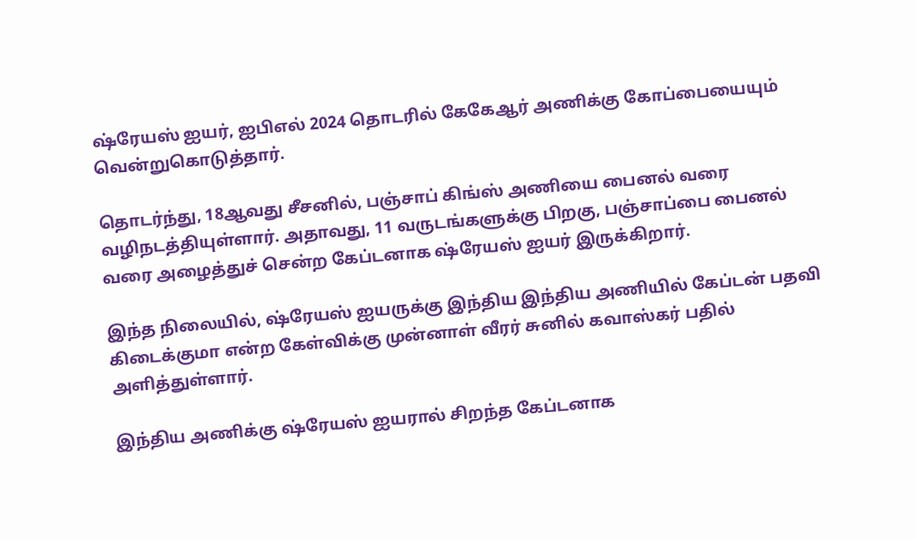ஷ்ரேயஸ் ஐயர், ஐபிஎல் 2024 தொடரில் கேகேஆர் அணிக்கு கோப்பையையும் வென்றுகொடுத்தார்.

தொடர்ந்து, 18ஆவது சீசனில், பஞ்சாப் கிங்ஸ் அணியை பைனல் வரை வழிநடத்தியுள்ளார். அதாவது, 11 வருடங்களுக்கு பிறகு, பஞ்சாப்பை பைனல் வரை அழைத்துச் சென்ற கேப்டனாக ஷ்ரேயஸ் ஐயர் இருக்கிறார்.

இந்த நிலையில், ஷ்ரேயஸ் ஐயருக்கு இந்திய இந்திய அணியில் கேப்டன் பதவி கிடைக்குமா என்ற கேள்விக்கு முன்னாள் வீரர் சுனில் கவாஸ்கர் பதில் அளித்துள்ளார்.

இந்திய அணிக்கு ஷ்ரேயஸ் ஐயரால் சிறந்த கேப்டனாக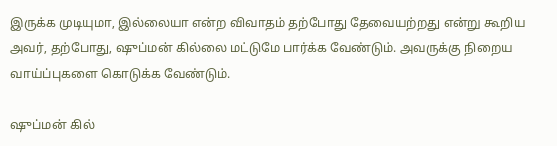இருக்க முடியுமா, இல்லையா என்ற விவாதம் தற்போது தேவையற்றது என்று கூறிய அவர், தற்போது, ஷுப்மன் கில்லை மட்டுமே பார்க்க வேண்டும். அவருக்கு நிறைய வாய்ப்புகளை கொடுக்க வேண்டும்.

ஷுப்மன் கில்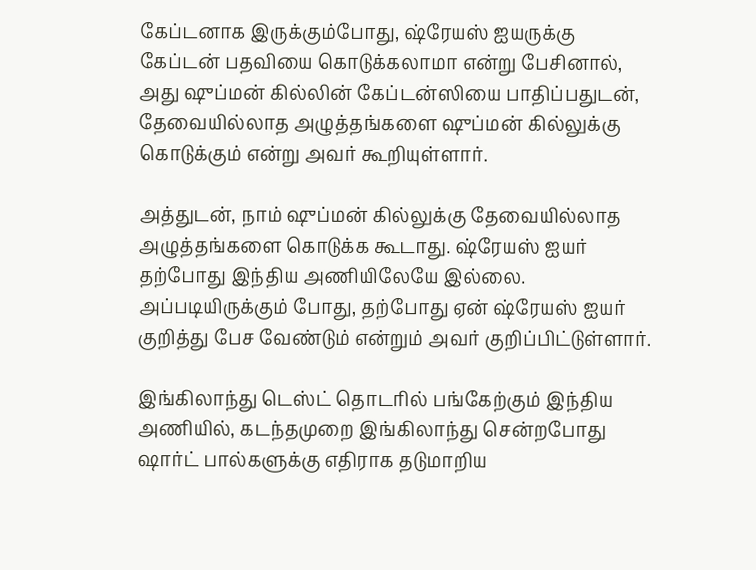கேப்டனாக இருக்கும்போது, ஷ்ரேயஸ் ஐயருக்கு கேப்டன் பதவியை கொடுக்கலாமா என்று பேசினால், அது ஷுப்மன் கில்லின் கேப்டன்ஸியை பாதிப்பதுடன், தேவையில்லாத அழுத்தங்களை ஷுப்மன் கில்லுக்கு கொடுக்கும் என்று அவர் கூறியுள்ளார்.

அத்துடன், நாம் ஷுப்மன் கில்லுக்கு தேவையில்லாத அழுத்தங்களை கொடுக்க கூடாது. ஷ்ரேயஸ் ஐயர் தற்போது இந்திய அணியிலேயே இல்லை. அப்படியிருக்கும் போது, தற்போது ஏன் ஷ்ரேயஸ் ஐயர் குறித்து பேச வேண்டும் என்றும் அவர் குறிப்பிட்டுள்ளார்.

இங்கிலாந்து டெஸ்ட் தொடரில் பங்கேற்கும் இந்திய அணியில், கடந்தமுறை இங்கிலாந்து சென்றபோது ஷார்ட் பால்களுக்கு எதிராக தடுமாறிய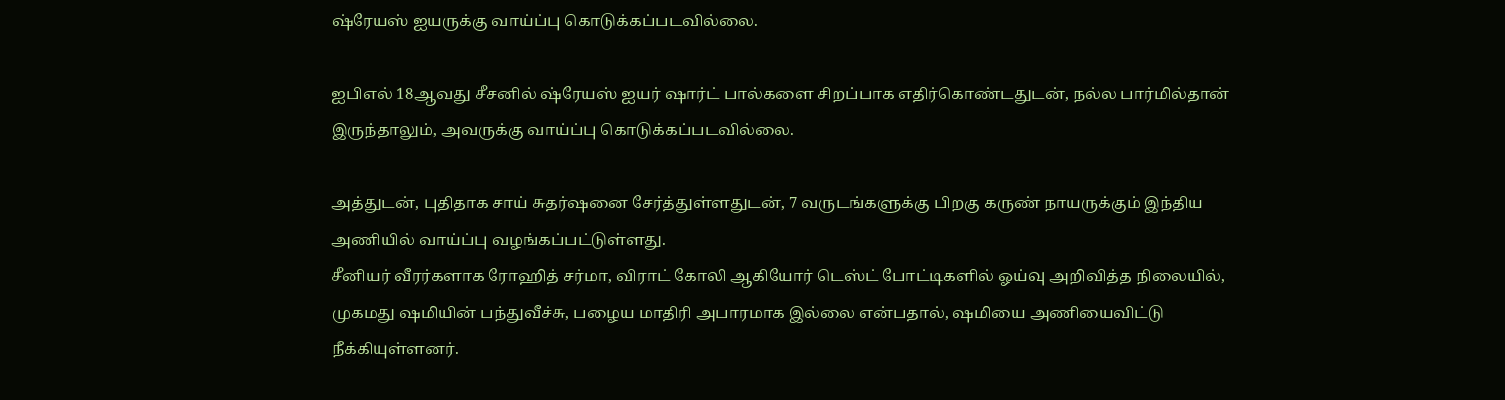ஷ்ரேயஸ் ஐயருக்கு வாய்ப்பு கொடுக்கப்படவில்லை.

ஐபிஎல் 18ஆவது சீசனில் ஷ்ரேயஸ் ஐயர் ஷார்ட் பால்களை சிறப்பாக எதிர்கொண்டதுடன், நல்ல பார்மில்தான் இருந்தாலும், அவருக்கு வாய்ப்பு கொடுக்கப்படவில்லை.

அத்துடன், புதிதாக சாய் சுதர்ஷனை சேர்த்துள்ளதுடன், 7 வருடங்களுக்கு பிறகு கருண் நாயருக்கும் இந்திய அணியில் வாய்ப்பு வழங்கப்பட்டுள்ளது.
சீனியர் வீரர்களாக ரோஹித் சர்மா, விராட் கோலி ஆகியோர் டெஸ்ட் போட்டிகளில் ஓய்வு அறிவித்த நிலையில்,  முகமது ஷமியின் பந்துவீச்சு, பழைய மாதிரி அபாரமாக இல்லை என்பதால், ஷமியை அணியைவிட்டு நீக்கியுள்ளனர்.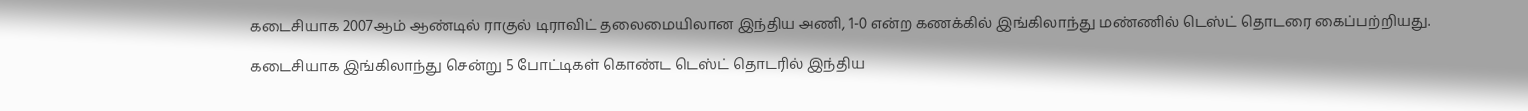கடைசியாக 2007ஆம் ஆண்டில் ராகுல் டிராவிட் தலைமையிலான இந்திய அணி, 1-0 என்ற கணக்கில் இங்கிலாந்து மண்ணில் டெஸ்ட் தொடரை கைப்பற்றியது.

கடைசியாக இங்கிலாந்து சென்று 5 போட்டிகள் கொண்ட டெஸ்ட் தொடரில் இந்திய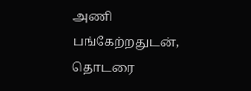அணி பங்கேற்றதுடன், தொடரை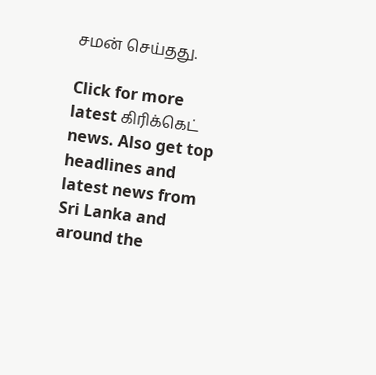சமன் செய்தது.

Click for more latest கிரிக்கெட் news. Also get top headlines and latest news from Sri Lanka and around the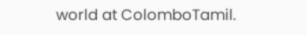world at ColomboTamil.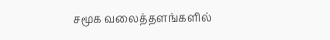சமூக வலைத்தளங்களில்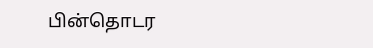பின்தொடர